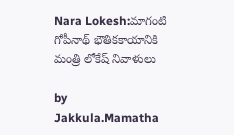Nara Lokesh:మాగంటి గోపీనాథ్ భౌతికకాయానికి మంత్రి లోకేష్ నివాళులు

by Jakkula.Mamatha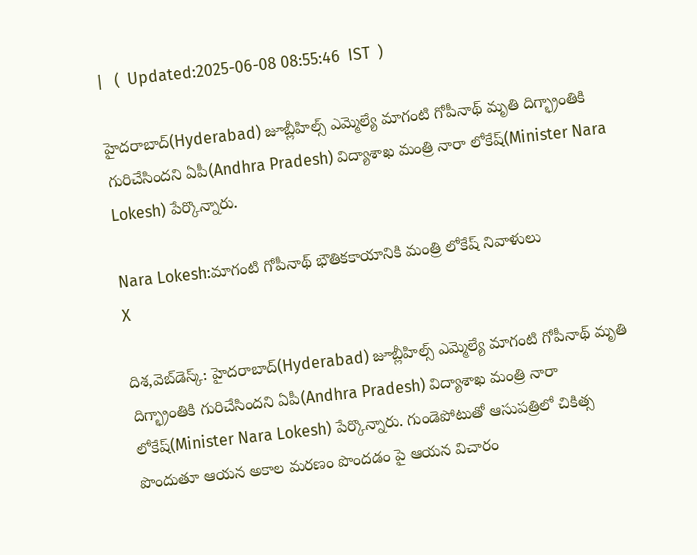|   (  Updated:2025-06-08 08:55:46  IST  )

హైదరాబాద్(Hyderabad) జూబ్లీహిల్స్ ఎమ్మెల్యే మాగంటి గోపీనాథ్ మృతి దిగ్భ్రాంతికి గురిచేసిందని ఏపీ(Andhra Pradesh) విద్యాశాఖ మంత్రి నారా లోకేష్(Minister Nara Lokesh) పేర్కొన్నారు.

Nara Lokesh:మాగంటి గోపీనాథ్ భౌతికకాయానికి మంత్రి లోకేష్ నివాళులు
X

దిశ,వెబ్‌డెస్క్: హైదరాబాద్(Hyderabad) జూబ్లీహిల్స్ ఎమ్మెల్యే మాగంటి గోపీనాథ్ మృతి దిగ్భ్రాంతికి గురిచేసిందని ఏపీ(Andhra Pradesh) విద్యాశాఖ మంత్రి నారా లోకేష్(Minister Nara Lokesh) పేర్కొన్నారు. గుండెపోటుతో ఆసుపత్రిలో చికిత్స పొందుతూ ఆయన అకాల మరణం పొందడం పై ఆయన విచారం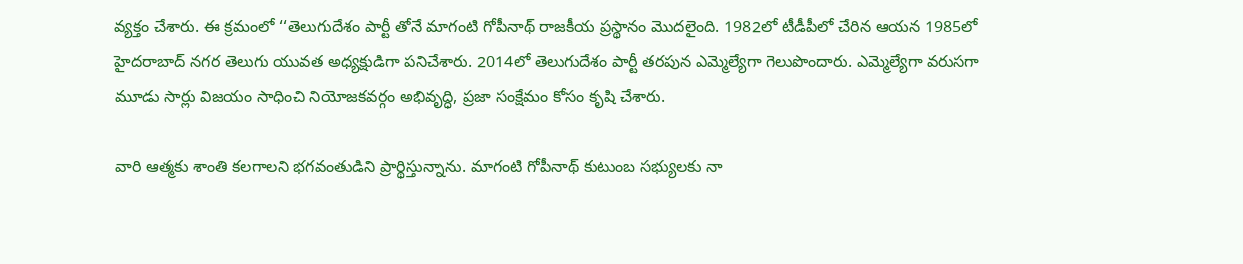వ్యక్తం చేశారు. ఈ క్రమంలో ‘‘తెలుగుదేశం పార్టీ తోనే మాగంటి గోపీనాథ్ రాజకీయ ప్రస్థానం మొదలైంది. 1982లో టీడీపీలో చేరిన ఆయన 1985లో హైదరాబాద్ నగర తెలుగు యువత అధ్యక్షుడిగా పనిచేశారు. 2014లో తెలుగుదేశం పార్టీ తరపున ఎమ్మెల్యేగా గెలుపొందారు. ఎమ్మెల్యేగా వరుసగా మూడు సార్లు విజయం సాధించి నియోజకవర్గం అభివృద్ధి, ప్రజా సంక్షేమం కోసం కృషి చేశారు.

వారి ఆత్మకు శాంతి కలగాలని భగవంతుడిని ప్రార్థిస్తున్నాను. మాగంటి గోపీనాథ్ కుటుంబ సభ్యులకు నా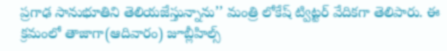ప్రగాఢ సానుభూతిని తెలియజేస్తున్నాను’’ మంత్రి లోకేష్ ట్విట్టర్ వేదికగా తెలిపారు. ఈ క్రమంలో తాజాగా(ఆదివారం) జూబ్లీహిల్స్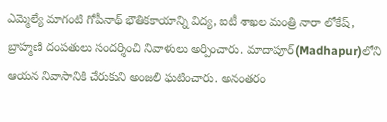ఎమ్మెల్యే మాగంటి గోపీనాథ్ భౌతికకాయాన్ని విద్య, ఐటీ శాఖల మంత్రి నారా లోకేష్, బ్రాహ్మణి దంపతులు సందర్శించి నివాళులు అర్పించారు. మాదాపూర్(Madhapur)లోని ఆయన నివాసానికి చేరుకుని అంజలి ఘటించారు. అనంతరం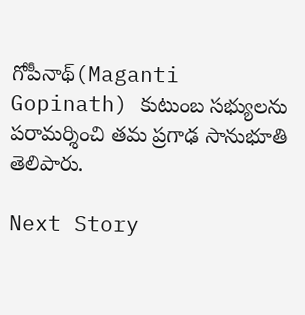గోపీనాథ్(Maganti Gopinath) కుటుంబ సభ్యులను పరామర్శించి తమ ప్రగాఢ సానుభూతి తెలిపారు.

Next Story